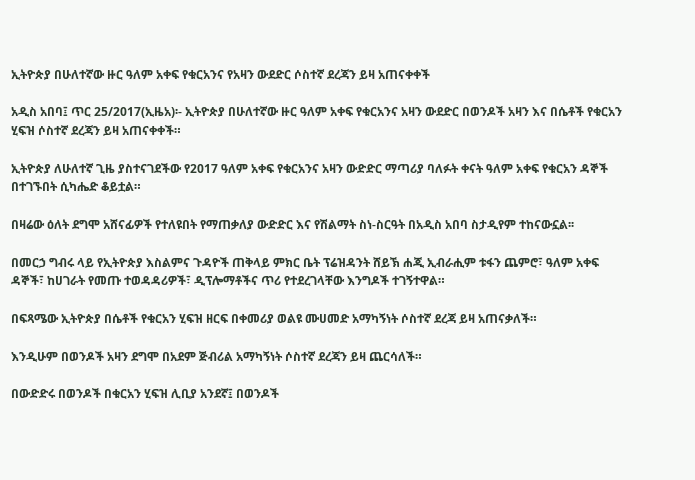ኢትዮጵያ በሁለተኛው ዙር ዓለም አቀፍ የቁርአንና የአዛን ውደድር ሶስተኛ ደረጃን ይዛ አጠናቀቀች

አዲስ አበባ፤ ጥር 25/2017(ኢዜአ)፡- ኢትዮጵያ በሁለተኛው ዙር ዓለም አቀፍ የቁርአንና አዛን ውደድር በወንዶች አዛን እና በሴቶች የቁርአን ሂፍዝ ሶስተኛ ደረጃን ይዛ አጠናቀቀች።

ኢትዮጵያ ለሁለተኛ ጊዜ ያስተናገደችው የ2017 ዓለም አቀፍ የቁርአንና አዛን ውድድር ማጣሪያ ባለፉት ቀናት ዓለም አቀፍ የቁርአን ዳኞች በተገኙበት ሲካሔድ ቆይቷል።

በዛሬው ዕለት ደግሞ አሸናፊዎች የተለዩበት የማጠቃለያ ውድድር እና የሽልማት ስነ-ስርዓት በአዲስ አበባ ስታዲየም ተከናውኗል፡፡

በመርኃ ግብሩ ላይ የኢትዮጵያ እስልምና ጉዳዮች ጠቅላይ ምክር ቤት ፕሬዝዳንት ሸይኽ ሐጂ ኢብራሒም ቱፋን ጨምሮ፣ ዓለም አቀፍ ዳኞች፣ ከሀገራት የመጡ ተወዳዳሪዎች፣ ዲፕሎማቶችና ጥሪ የተደረገላቸው እንግዶች ተገኝተዋል።

በፍጻሜው ኢትዮጵያ በሴቶች የቁርአን ሂፍዝ ዘርፍ በቀመሪያ ወልዩ ሙሀመድ አማካኝነት ሶስተኛ ደረጃ ይዛ አጠናቃለች።

እንዲሁም በወንዶች አዛን ደግሞ በአደም ጅብሪል አማካኝነት ሶስተኛ ደረጃን ይዛ ጨርሳለች።

በውድድሩ በወንዶች በቁርአን ሂፍዝ ሊቢያ አንደኛ፤ በወንዶች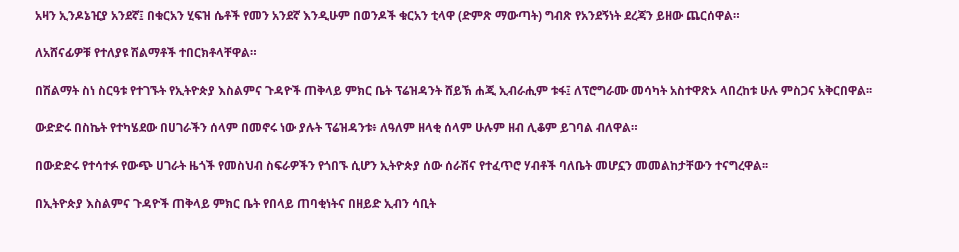አዛን ኢንዶኔዢያ አንደኛ፤ በቁርአን ሂፍዝ ሴቶች የመን አንደኛ እንዲሁም በወንዶች ቁርአን ቲላዋ (ድምጽ ማውጣት) ግብጽ የአንደኝነት ደረጃን ይዘው ጨርሰዋል።

ለአሸናፊዎቹ የተለያዩ ሽልማቶች ተበርክቶላቸዋል።

በሽልማት ስነ ስርዓቱ የተገኙት የኢትዮጵያ እስልምና ጉዳዮች ጠቅላይ ምክር ቤት ፕሬዝዳንት ሸይኽ ሐጂ ኢብራሒም ቱፋ፤ ለፕሮግራሙ መሳካት አስተዋጽኦ ላበረከቱ ሁሉ ምስጋና አቅርበዋል፡፡

ውድድሩ በስኬት የተካሄደው በሀገራችን ሰላም በመኖሩ ነው ያሉት ፕሬዝዳንቱ፥ ለዓለም ዘላቂ ሰላም ሁሉም ዘብ ሊቆም ይገባል ብለዋል።

በውድድሩ የተሳተፉ የውጭ ሀገራት ዜጎች የመስህብ ስፍራዎችን የጎበኙ ሲሆን ኢትዮጵያ ሰው ሰራሽና የተፈጥሮ ሃብቶች ባለቤት መሆኗን መመልከታቸውን ተናግረዋል፡፡

በኢትዮጵያ እስልምና ጉዳዮች ጠቅላይ ምክር ቤት የበላይ ጠባቂነትና በዘይድ ኢብን ሳቢት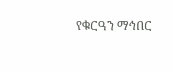የቁርዓን ማኅበር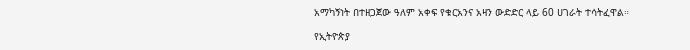አማካኝነት በተዘጋጀው ዓለም አቀፍ የቁርአንና አዛን ውድድር ላይ 60 ሀገራት ተሳትፈዋል።

የኢትዮጵያ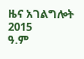ዜና አገልግሎት
2015
ዓ.ም